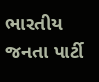ભારતીય જનતા પાર્ટી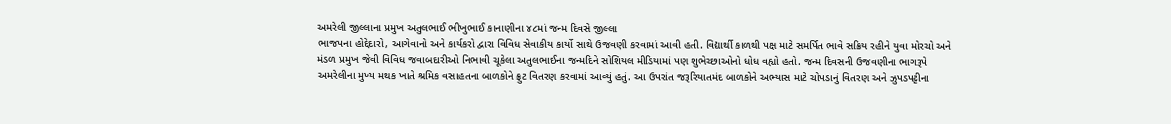અમરેલી જીલ્લાના પ્રમુખ અતુલભાઈ ભીખુભાઈ કાનાણીના ૪૮માં જન્મ દિવસે જીલ્લા
ભાજપના હોદ્દેદારો, આગેવાનો અને કાર્યકરો દ્વારા વિવિધ સેવાકીય કાર્યો સાથે ઉજવણી કરવામાં આવી હતી. વિદ્યાર્થી કાળથી પક્ષ માટે સમર્પિત ભાવે સક્રિય રહીને યુવા મોરચો અને મંડળ પ્રમુખ જેવી વિવિધ જવાબદારીઓ નિભાવી ચૂકેલા અતુલભાઈના જન્મદિને સોશિયલ મીડિયામાં પણ શુભેચ્છાઓનો ધોધ વહ્યો હતો. જન્મ દિવસની ઉજવણીના ભાગરૂપે અમરેલીના મુખ્ય મથક ખાતે શ્રમિક વસાહતના બાળકોને ફ્રુટ વિતરણ કરવામાં આવ્યું હતું. આ ઉપરાંત જરૂરિયાતમંદ બાળકોને અભ્યાસ માટે ચોપડાનું વિતરણ અને ઝુપડપટ્ટીના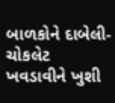બાળકોને દાબેલી-ચોકલેટ ખવડાવીને ખુશી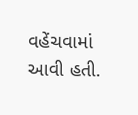વહેંચવામાં આવી હતી.